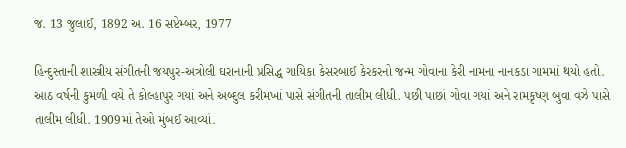જ. 13 જુલાઈ, 1892 અ. 16 સપ્ટેમ્બર, 1977

હિન્દુસ્તાની શાસ્ત્રીય સંગીતની જયપુર-અત્રોલી ઘરાનાની પ્રસિદ્ધ ગાયિકા કેસરબાઈ કેરકરનો જન્મ ગોવાના કેરી નામના નાનકડા ગામમાં થયો હતો. આઠ વર્ષની કુમળી વયે તે કોલ્હાપુર ગયાં અને અબ્દુલ કરીમખાં પાસે સંગીતની તાલીમ લીધી. પછી પાછાં ગોવા ગયાં અને રામકૃષ્ણ બુવા વઝે પાસે તાલીમ લીધી. 1909માં તેઓ મુંબઈ આવ્યાં.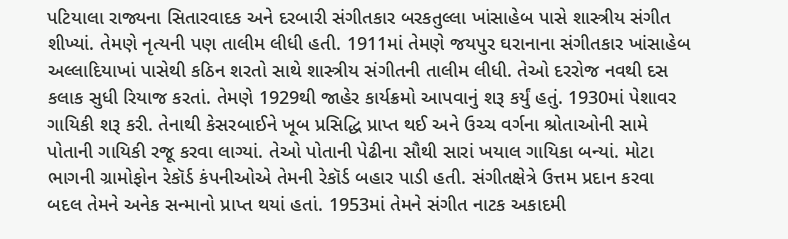પટિયાલા રાજ્યના સિતારવાદક અને દરબારી સંગીતકાર બરકતુલ્લા ખાંસાહેબ પાસે શાસ્ત્રીય સંગીત શીખ્યાં. તેમણે નૃત્યની પણ તાલીમ લીધી હતી. 1911માં તેમણે જયપુર ઘરાનાના સંગીતકાર ખાંસાહેબ અલ્લાદિયાખાં પાસેથી કઠિન શરતો સાથે શાસ્ત્રીય સંગીતની તાલીમ લીધી. તેઓ દરરોજ નવથી દસ કલાક સુધી રિયાજ કરતાં. તેમણે 1929થી જાહેર કાર્યક્રમો આપવાનું શરૂ કર્યું હતું. 1930માં પેશાવર ગાયિકી શરૂ કરી. તેનાથી કેસરબાઈને ખૂબ પ્રસિદ્ધિ પ્રાપ્ત થઈ અને ઉચ્ચ વર્ગના શ્રોતાઓની સામે પોતાની ગાયિકી રજૂ કરવા લાગ્યાં. તેઓ પોતાની પેઢીના સૌથી સારાં ખયાલ ગાયિકા બન્યાં. મોટા ભાગની ગ્રામોફોન રેકૉર્ડ કંપનીઓએ તેમની રેકૉર્ડ બહાર પાડી હતી. સંગીતક્ષેત્રે ઉત્તમ પ્રદાન કરવા બદલ તેમને અનેક સન્માનો પ્રાપ્ત થયાં હતાં. 1953માં તેમને સંગીત નાટક અકાદમી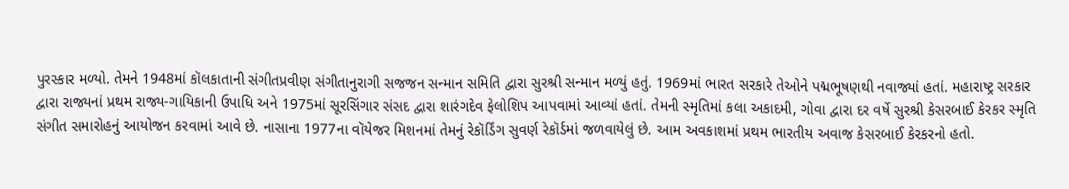પુરસ્કાર મળ્યો. તેમને 1948માં કૉલકાતાની સંગીતપ્રવીણ સંગીતાનુરાગી સજજન સન્માન સમિતિ દ્વારા સુરશ્રી સન્માન મળ્યું હતું. 1969માં ભારત સરકારે તેઓને પદ્મભૂષણથી નવાજ્યાં હતાં. મહારાષ્ટ્ર સરકાર દ્વારા રાજ્યનાં પ્રથમ રાજ્ય-ગાયિકાની ઉપાધિ અને 1975માં સૂરસિંગાર સંસદ દ્વારા શારંગદેવ ફેલોશિપ આપવામાં આવ્યાં હતાં. તેમની સ્મૃતિમાં કલા અકાદમી, ગોવા દ્વારા દર વર્ષે સુરશ્રી કેસરબાઈ કેરકર સ્મૃતિ સંગીત સમારોહનું આયોજન કરવામાં આવે છે. નાસાના 1977ના વૉયેજર મિશનમાં તેમનું રેકૉર્ડિંગ સુવર્ણ રેકૉર્ડમાં જળવાયેલું છે. આમ અવકાશમાં પ્રથમ ભારતીય અવાજ કેસરબાઈ કેરકરનો હતો.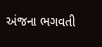અંજના ભગવતી